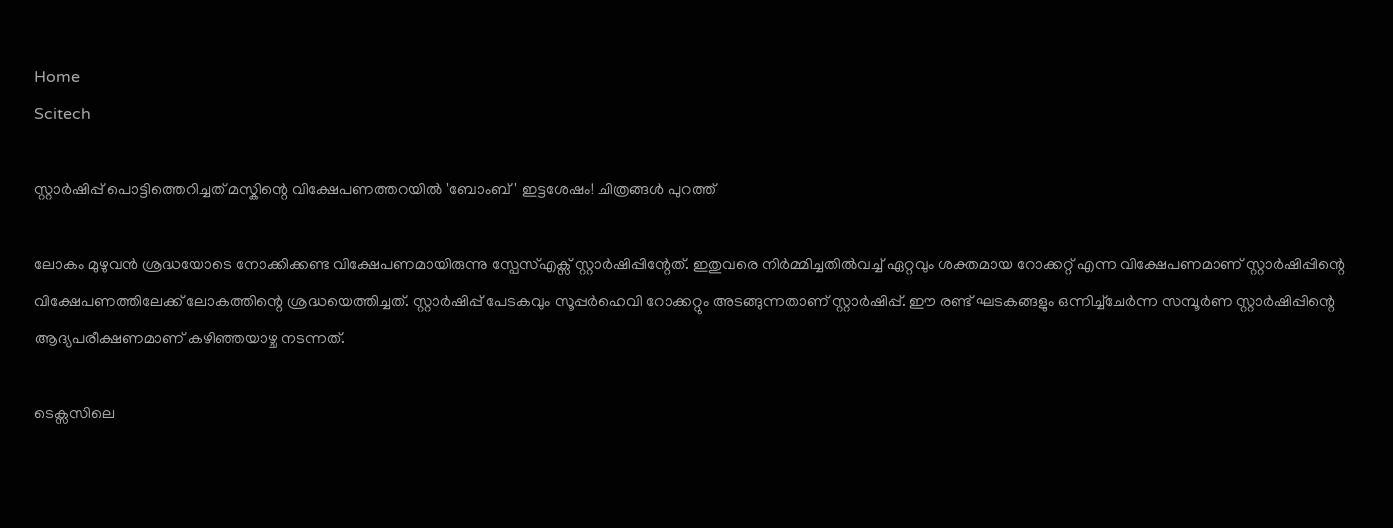Home
Scitech

സ്റ്റാർഷിപ്പ് പൊട്ടിത്തെറിച്ചത് മസ്കിന്റെ വിക്ഷേപണത്തറയിൽ 'ബോംബ്' ഇട്ടശേഷം! ചിത്രങ്ങൾ പുറത്ത്

ലോകം മുഴുവൻ ശ്രദ്ധയോടെ നോക്കിക്കണ്ട വിക്ഷേപണമായിരുന്നു സ്പേസ്എക്സ് സ്റ്റാർഷിപ്പിന്റേത്. ഇതുവരെ നിർമ്മിച്ചതിൽവച്ച് ഏറ്റവും ശക്തമായ റോക്കറ്റ് എന്ന വിക്ഷേപണമാണ് സ്റ്റാർഷിപ്പിന്റെ വിക്ഷേപണത്തിലേക്ക് ലോകത്തിന്റെ ശ്രദ്ധയെത്തിച്ചത്. സ്റ്റാര്‍ഷിപ്പ് പേടകവും സൂപ്പര്‍ഹെവി റോക്കറ്റും അ‌ടങ്ങുന്നതാണ് സ്റ്റാർഷിപ്പ്. ഈ രണ്ട് ഘടകങ്ങളും ഒന്നിച്ച്ചേർന്ന സമ്പൂർണ സ്റ്റാർഷിപ്പിന്റെ ആദ്യപരീക്ഷണമാണ് കഴിഞ്ഞയാഴ്ച നടന്നത്.

ടെക്സസിലെ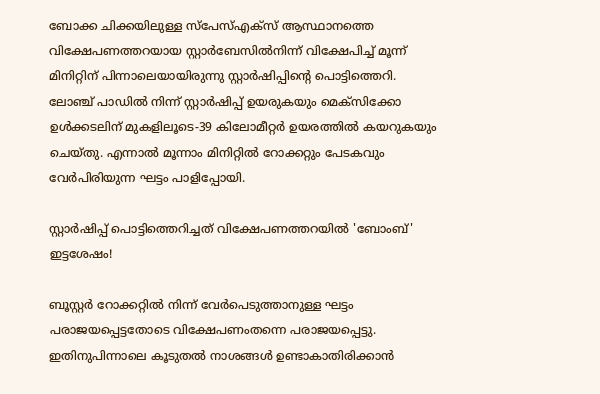ബോക്ക ചിക്കയിലുള്ള സ്പേസ്എക്സ് ആസ്ഥാനത്തെ വിക്ഷേപണത്തറയായ സ്റ്റാർബേസിൽനിന്ന് വിക്ഷേപിച്ച് മൂന്ന് മിനിറ്റിന് പിന്നാലെയായിരുന്നു സ്റ്റാർഷിപ്പിന്റെ പൊട്ടിത്തെറി. ലോഞ്ച് പാഡിൽ നിന്ന് സ്റ്റാർഷിപ്പ് ഉയരുകയും മെക്സിക്കോ ഉൾക്കടലിന് മുകളിലൂടെ-39 കിലോമീറ്റർ ഉയരത്തിൽ കയറുകയും ചെയ്തു. എന്നാൽ മൂന്നാം മിനിറ്റിൽ റോക്കറ്റും പേടകവും വേർപിരിയുന്ന ഘട്ടം പാളിപ്പോയി.

സ്റ്റാർഷിപ്പ് പൊട്ടിത്തെറിച്ചത് വിക്ഷേപണത്തറയിൽ 'ബോംബ്' ഇട്ടശേഷം!

ബൂസ്റ്റർ റോക്കറ്റിൽ നിന്ന് വേർപെടുത്താനുള്ള ഘട്ടം പരാജയപ്പെട്ടതോടെ വിക്ഷേപണംതന്നെ പരാജയപ്പെട്ടു. ഇതിനുപിന്നാലെ കൂടുതൽ നാശങ്ങൾ ഉണ്ടാകാതിരിക്കാൻ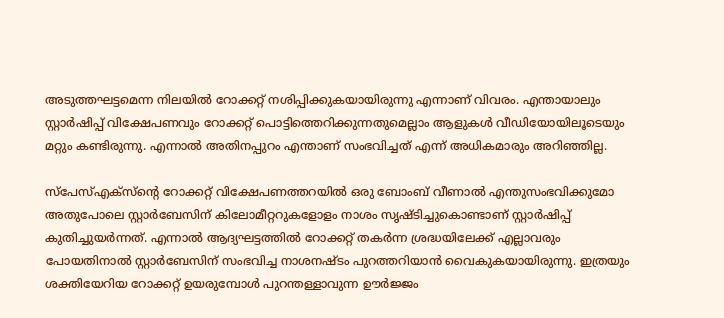അ‌ടുത്തഘട്ടമെന്ന നിലയിൽ റോക്കറ്റ് നശിപ്പിക്കുകയായിരുന്നു എന്നാണ് വിവരം. എന്തായാലും സ്റ്റാർഷിപ്പ് വിക്ഷേപണവും റോക്കറ്റ് പൊട്ടിത്തെറിക്കുന്നതുമെല്ലാം ആളുകൾ വീഡിയോയിലൂടെയും മറ്റും കണ്ടിരുന്നു. എന്നാൽ അ‌തിനപ്പുറം എന്താണ് സംഭവിച്ചത് എന്ന് അ‌ധികമാരും അ‌റിഞ്ഞില്ല.

സ്പേസ്എക്സ്ന്റെ റോക്കറ്റ് വിക്ഷേപണത്തറയിൽ ഒരു ബോംബ് വീണാൽ എന്തുസംഭവിക്കുമോ അ‌തുപോലെ സ്റ്റാർബേസിന് കിലോമീറ്ററുകളോളം നാശം സൃഷ്ടിച്ചുകൊണ്ടാണ് സ്റ്റാർഷിപ്പ് കുതിച്ചുയർന്നത്. എന്നാൽ ആദ്യഘട്ടത്തിൽ റോക്കറ്റ് തകർന്ന ശ്രദ്ധയിലേക്ക് എല്ലാവരും പോയതിനാൽ സ്റ്റാർബേസിന് സംഭവിച്ച നാശനഷ്ടം പുറത്തറിയാൻ വൈകുകയായിരുന്നു. ഇത്രയും ശക്തിയേറിയ റോക്കറ്റ് ഉയരുമ്പോൾ പുറന്തള്ളാവുന്ന ഊർജ്ജം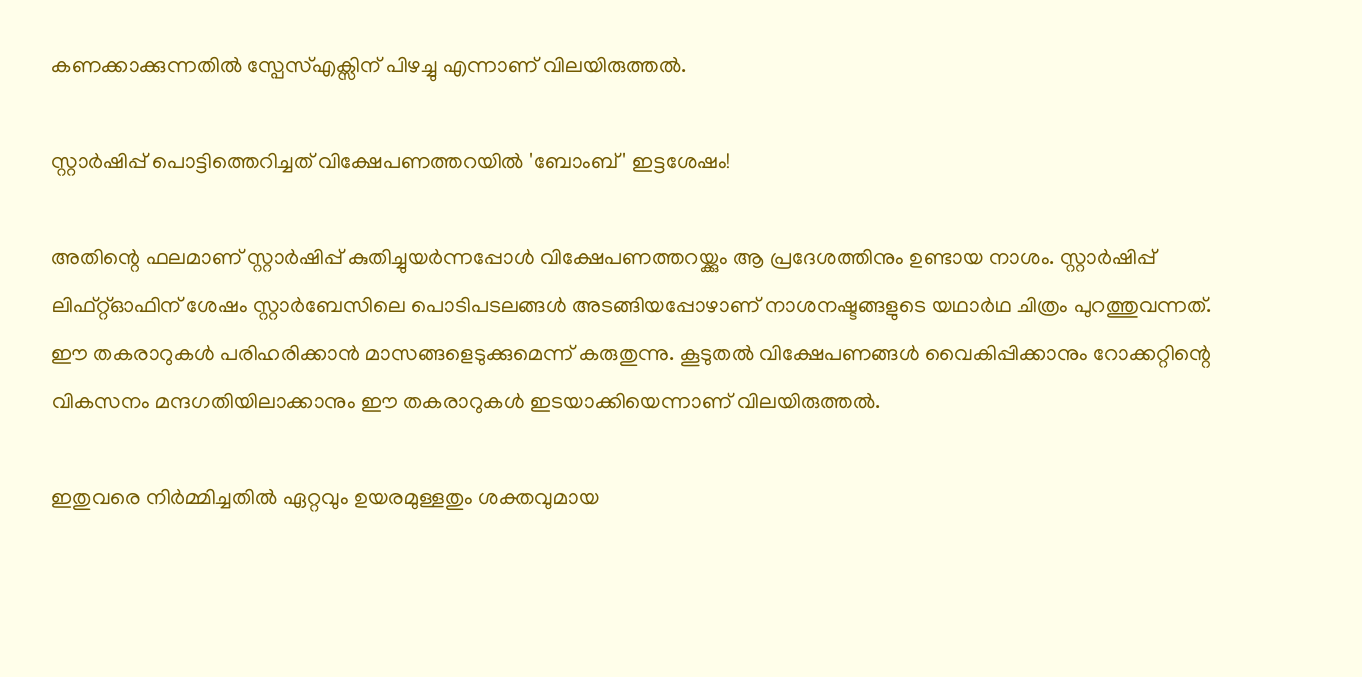കണക്കാക്കുന്നതിൽ സ്പേസ്എക്സിന് പിഴച്ചു എന്നാണ് വിലയിരുത്തൽ.

സ്റ്റാർഷിപ്പ് പൊട്ടിത്തെറിച്ചത് വിക്ഷേപണത്തറയിൽ 'ബോംബ്' ഇട്ടശേഷം!

അ‌തിന്റെ ഫലമാണ് സ്റ്റാർഷിപ്പ് കുതിച്ചുയർന്നപ്പോൾ വിക്ഷേപണത്തറയ്ക്കും ആ പ്രദേശത്തിനും ഉണ്ടായ നാശം. സ്റ്റാർഷിപ്പ് ലിഫ്റ്റ്ഓഫിന് ശേഷം സ്റ്റാർബേസിലെ പൊടിപടലങ്ങൾ അ‌ടങ്ങിയപ്പോഴാണ് നാശനഷ്ടങ്ങളുടെ യഥാർഥ ചിത്രം പുറത്തുവന്നത്. ഈ തകരാറുകൾ പരിഹരിക്കാൻ മാസങ്ങളെടുക്കുമെന്ന് കരുതുന്നു. കൂടുതൽ വിക്ഷേപണങ്ങൾ വൈകിപ്പിക്കാനും റോക്കറ്റിന്റെ വികസനം മന്ദഗതിയിലാക്കാനും ഈ തകരാറുകൾ ഇടയാക്കിയെന്നാണ് വിലയിരുത്തൽ.

ഇതുവരെ നിർമ്മിച്ചതിൽ ഏറ്റവും ഉയരമുള്ളതും ശക്തവുമായ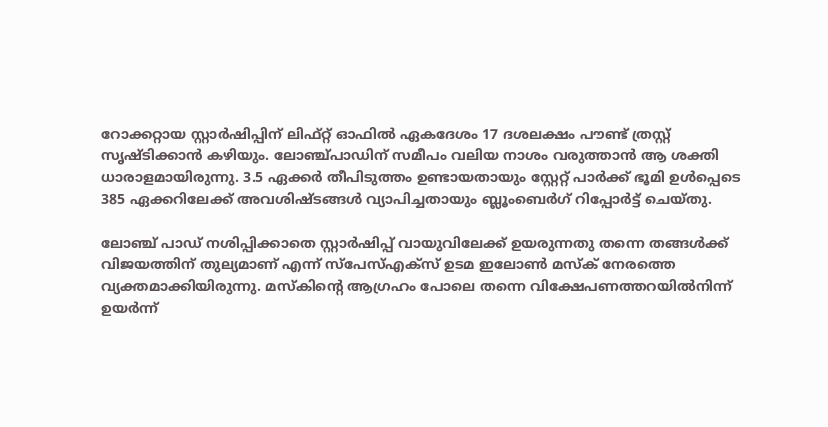റോക്കറ്റായ സ്റ്റാർഷിപ്പിന് ലിഫ്റ്റ് ഓഫിൽ ഏകദേശം 17 ദശലക്ഷം പൗണ്ട് ത്രസ്റ്റ് സൃഷ്ടിക്കാൻ കഴിയും. ലോഞ്ച്പാഡിന് സമീപം വലിയ നാശം വരുത്താൻ ആ ശക്തി ധാരാളമായിരുന്നു. 3.5 ഏക്കർ തീപിടുത്തം ഉണ്ടായതായും സ്റ്റേറ്റ് പാർക്ക് ഭൂമി ഉൾപ്പെടെ 385 ഏക്കറിലേക്ക് അവശിഷ്ടങ്ങൾ വ്യാപിച്ചതായും ബ്ലൂംബെർഗ് റിപ്പോർട്ട് ചെയ്തു.

ലോഞ്ച് പാഡ് നശിപ്പിക്കാതെ സ്റ്റാർഷിപ്പ് വായുവിലേക്ക് ഉയരുന്നതു തന്നെ തങ്ങൾക്ക് വിജയത്തിന് തുല്യമാണ് എന്ന് സ്പേസ്എക്സ് ഉടമ ഇലോൺ മസ്ക് നേരത്തെ വ്യക്തമാക്കിയിരുന്നു. മസ്കിന്റെ ആഗ്രഹം പോലെ തന്നെ വിക്ഷേപണത്തറയിൽനിന്ന് ഉയർന്ന്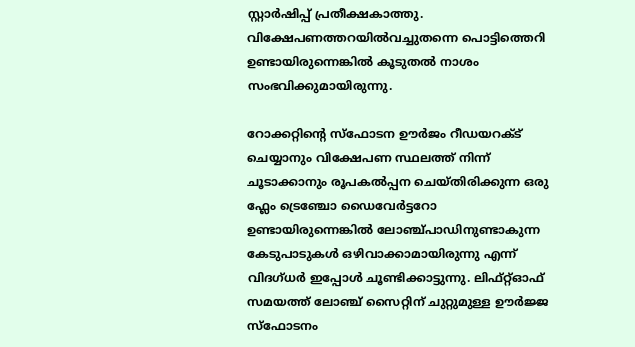സ്റ്റാർഷിപ്പ് പ്രതീക്ഷകാത്തു. വിക്ഷേപണത്തറയിൽവച്ചുതന്നെ പൊട്ടിത്തെറി ഉണ്ടായിരുന്നെങ്കിൽ കൂടുതൽ നാശം സംഭവിക്കുമായിരുന്നു.

റോക്കറ്റിന്റെ സ്‌ഫോടന ഊർജം റീഡയറക്‌ട് ചെയ്യാനും വിക്ഷേപണ സ്ഥലത്ത് നിന്ന് ചൂടാക്കാനും രൂപകൽപ്പന ചെയ്‌തിരിക്കുന്ന ഒരു ഫ്ലേം ട്രെഞ്ചോ ഡൈവേർട്ടറോ ഉണ്ടായിരുന്നെങ്കിൽ ലോഞ്ച്പാഡിനുണ്ടാകുന്ന കേടുപാടുകൾ ഒഴിവാക്കാമായിരുന്നു എന്ന് വിദഗ്ധർ ഇപ്പോൾ ചൂണ്ടിക്കാട്ടുന്നു. ലിഫ്റ്റ്ഓഫ് സമയത്ത് ലോഞ്ച് സൈറ്റിന് ചുറ്റുമുള്ള ഊർജ്ജ സ്ഫോടനം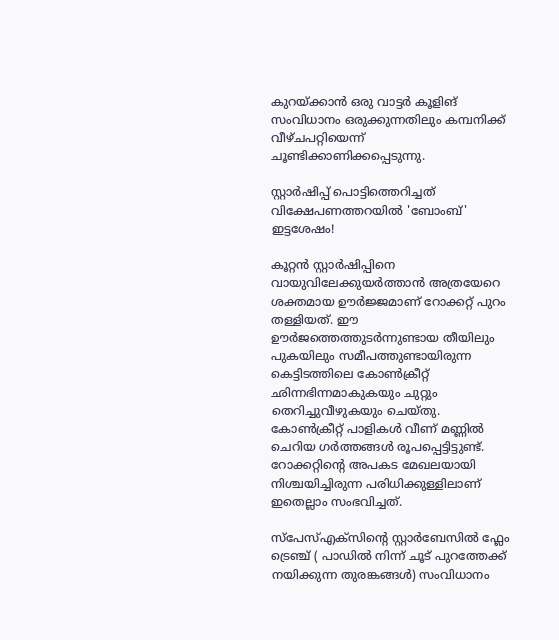കുറയ്ക്കാൻ ഒരു വാട്ടർ കൂളിങ് സംവിധാനം ഒരുക്കുന്നതിലും കമ്പനിക്ക് വീഴ്ചപറ്റിയെന്ന് ചൂണ്ടിക്കാണിക്കപ്പെടുന്നു.

സ്റ്റാർഷിപ്പ് പൊട്ടിത്തെറിച്ചത് വിക്ഷേപണത്തറയിൽ 'ബോംബ്' ഇട്ടശേഷം!

കൂറ്റൻ സ്റ്റാർഷിപ്പിനെ വായുവിലേക്കുയർത്താൻ അത്രയേറെ ശക്തമായ ഊർജ്ജമാണ് റോക്കറ്റ് പുറം തള്ളിയത്. ഈ ഊർജത്തെത്തുടർന്നുണ്ടായ തീയിലും പുകയിലും സമീപത്തുണ്ടായിരുന്ന കെട്ടിടത്തിലെ കോൺക്രീറ്റ് ഛിന്നഭിന്നമാകുകയും ചുറ്റും തെറിച്ചുവീഴുകയും ചെയ്തു. കോൺക്രീറ്റ് പാളികൾ വീണ് മണ്ണിൽ ചെറിയ ഗർത്തങ്ങൾ രൂപപ്പെട്ടിട്ടുണ്ട്. റോക്കറ്റിന്റെ അപകട മേഖലയായി നിശ്ചയിച്ചിരുന്ന പരിധിക്കുള്ളിലാണ് ഇതെല്ലാം സംഭവിച്ചത്.

സ്പേസ്എക്സിന്റെ സ്റ്റാർബേസിൽ ഫ്ലേം ട്രെഞ്ച് ( പാഡിൽ നിന്ന് ചൂട് പുറത്തേക്ക് നയിക്കുന്ന തുരങ്കങ്ങൾ) സംവിധാനം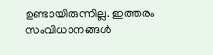ഉണ്ടായിരുന്നില്ല. ഇത്തരം സംവിധാനങ്ങൾ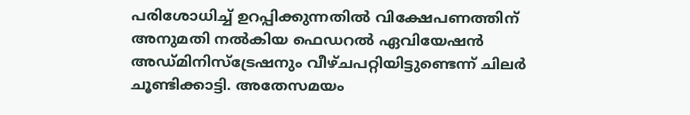പരിശോധിച്ച് ഉറപ്പിക്കുന്നതിൽ വിക്ഷേപണത്തിന് അ‌നുമതി നൽകിയ ഫെഡറൽ ഏവിയേഷൻ അഡ്മിനിസ്‌ട്രേഷനും വീഴ്ചപറ്റിയിട്ടുണ്ടെന്ന് ചിലർ ചൂണ്ടിക്കാട്ടി. അതേസമയം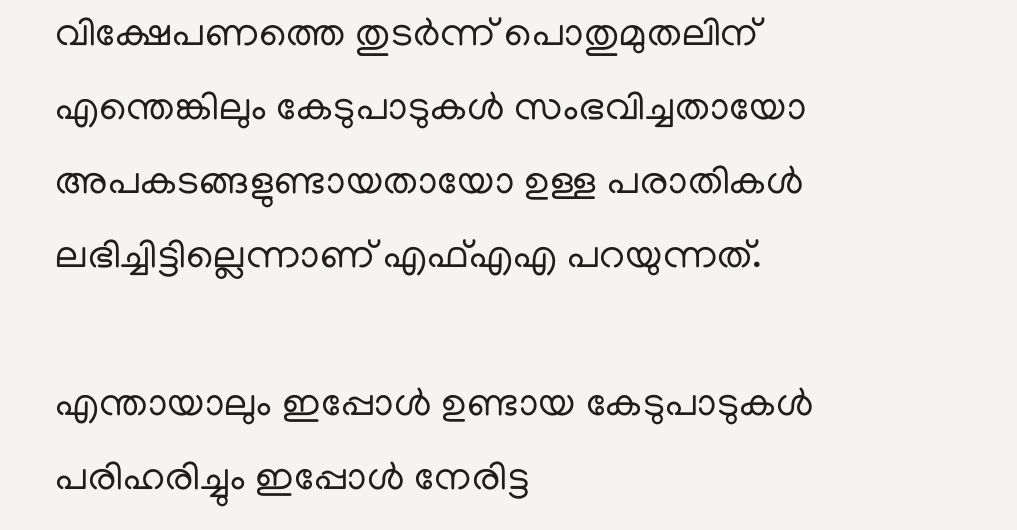വിക്ഷേപണത്തെ തുടര്‍ന്ന് പൊതുമുതലിന് എന്തെങ്കിലും കേടുപാടുകള്‍ സംഭവിച്ചതായോ അപകടങ്ങളുണ്ടായതായോ ഉള്ള പരാതികള്‍ ലഭിച്ചിട്ടില്ലെന്നാണ് എഫ്എഎ പറയുന്നത്.

എന്തായാലും ഇപ്പോൾ ഉണ്ടായ കേടുപാടുകൾ പരിഹരിച്ചും ഇപ്പോൾ നേരിട്ട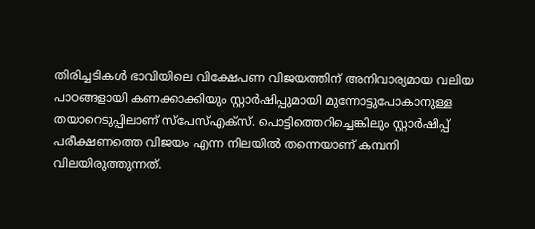തിരിച്ചടികൾ ഭാവിയിലെ വിക്ഷേപണ വിജയത്തിന് അ‌നിവാര്യമായ വലിയ പാഠങ്ങളായി കണക്കാക്കിയും സ്റ്റാർഷിപ്പുമായി മുന്നോട്ടുപോകാനുള്ള തയാറെടുപ്പിലാണ് സ്പേസ്എക്സ്. പൊട്ടിത്തെറിച്ചെങ്കിലും സ്റ്റാർഷിപ്പ് പരീക്ഷണത്തെ വിജയം എന്ന നിലയിൽ തന്നെയാണ് കമ്പനി വിലയിരുത്തുന്നത്.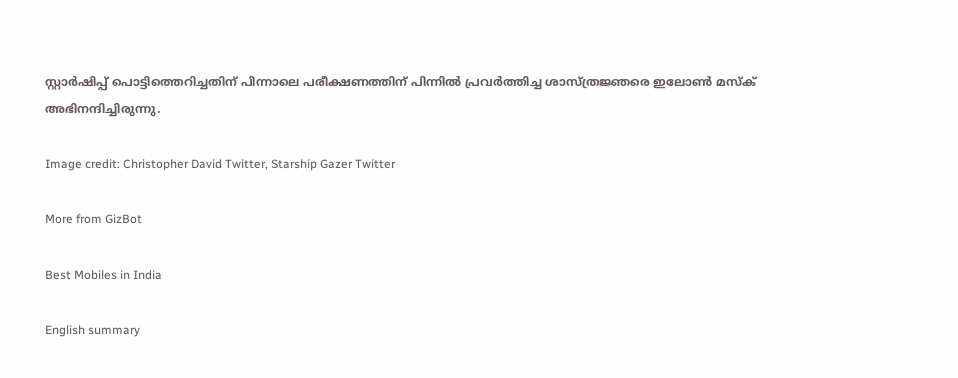സ്റ്റാർഷിപ്പ് പൊട്ടിത്തെറിച്ചതിന് പിന്നാലെ പരീക്ഷണത്തിന് പിന്നിൽ പ്രവർത്തിച്ച ശാസ്ത്രജ്ഞരെ ഇലോൺ മസ്ക് അ‌ഭിനന്ദിച്ചിരുന്നു.

Image credit: Christopher David Twitter, Starship Gazer Twitter

More from GizBot

Best Mobiles in India

English summary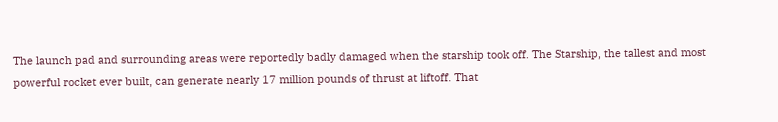The launch pad and surrounding areas were reportedly badly damaged when the starship took off. The Starship, the tallest and most powerful rocket ever built, can generate nearly 17 million pounds of thrust at liftoff. That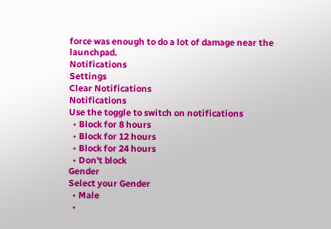force was enough to do a lot of damage near the launchpad.
Notifications
Settings
Clear Notifications
Notifications
Use the toggle to switch on notifications
  • Block for 8 hours
  • Block for 12 hours
  • Block for 24 hours
  • Don't block
Gender
Select your Gender
  • Male
  •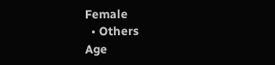Female
  • Others
Age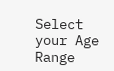Select your Age Range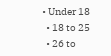• Under 18
  • 18 to 25
  • 26 to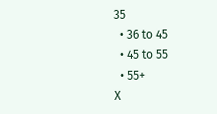35
  • 36 to 45
  • 45 to 55
  • 55+
X